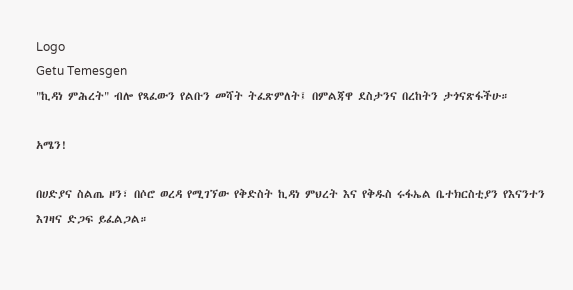Logo
Getu Temesgen
"ኪዳነ ምሕረት" ብሎ የጻፈውን የልቡን መሻት ትፈጽምለት፤ በምልጃዋ ደስታንና በረከትን ታጎናጽፋችሁ።

አሜን!

በሀድያና ስልጤ ዞን፣ በሶሮ ወረዳ የሚገኘው የቅድስት ኪዳነ ምህረት እና የቅዱስ ሩፋኤል ቤተክርስቲያን የእናንተን እገዛና ድጋፍ ይፈልጋል።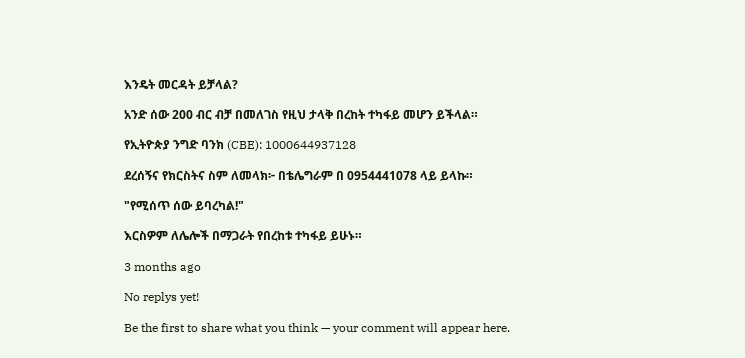እንዴት መርዳት ይቻላል?

አንድ ሰው 200 ብር ብቻ በመለገስ የዚህ ታላቅ በረከት ተካፋይ መሆን ይችላል።

የኢትዮጵያ ንግድ ባንክ (CBE): 1000644937128

ደረሰኝና የክርስትና ስም ለመላክ፦ በቴሌግራም በ 0954441078 ላይ ይላኩ።

"የሚሰጥ ሰው ይባረካል!"

እርስዎም ለሌሎች በማጋራት የበረከቱ ተካፋይ ይሁኑ።

3 months ago

No replys yet!

Be the first to share what you think — your comment will appear here.